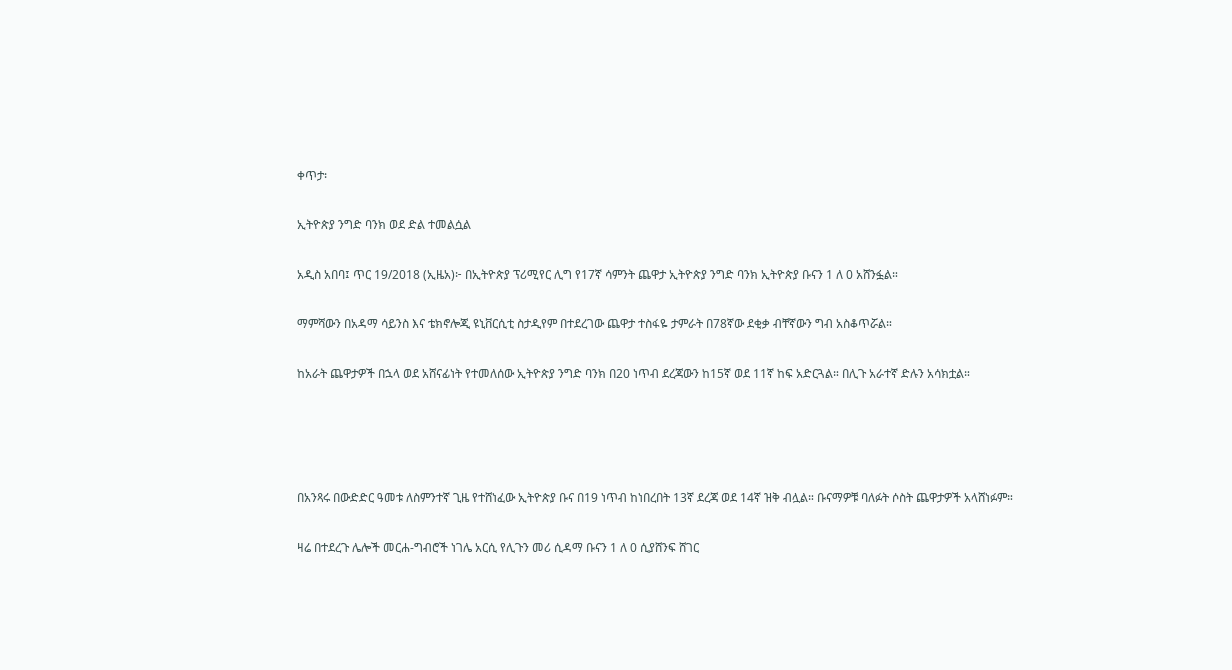ቀጥታ፡

ኢትዮጵያ ንግድ ባንክ ወደ ድል ተመልሷል

አዲስ አበባ፤ ጥር 19/2018 (ኢዜአ)፦ በኢትዮጵያ ፕሪሚየር ሊግ የ17ኛ ሳምንት ጨዋታ ኢትዮጵያ ንግድ ባንክ ኢትዮጵያ ቡናን 1 ለ 0 አሸንፏል።

ማምሻውን በአዳማ ሳይንስ እና ቴክኖሎጂ ዩኒቨርሲቲ ስታዲየም በተደረገው ጨዋታ ተስፋዬ ታምራት በ78ኛው ደቂቃ ብቸኛውን ግብ አስቆጥሯል።

ከአራት ጨዋታዎች በኋላ ወደ አሸናፊነት የተመለሰው ኢትዮጵያ ንግድ ባንክ በ20 ነጥብ ደረጃውን ከ15ኛ ወደ 11ኛ ከፍ አድርጓል። በሊጉ አራተኛ ድሉን አሳክቷል።




በአንጻሩ በውድድር ዓመቱ ለስምንተኛ ጊዜ የተሸነፈው ኢትዮጵያ ቡና በ19 ነጥብ ከነበረበት 13ኛ ደረጃ ወደ 14ኛ ዝቅ ብሏል። ቡናማዎቹ ባለፉት ሶስት ጨዋታዎች አላሸነፉም።

ዛሬ በተደረጉ ሌሎች መርሐ-ግብሮች ነገሌ አርሲ የሊጉን መሪ ሲዳማ ቡናን 1 ለ 0 ሲያሸንፍ ሸገር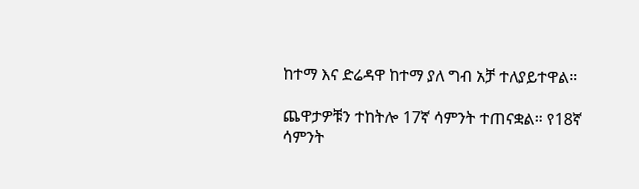ከተማ እና ድሬዳዋ ከተማ ያለ ግብ አቻ ተለያይተዋል።

ጨዋታዎቹን ተከትሎ 17ኛ ሳምንት ተጠናቋል። የ18ኛ ሳምንት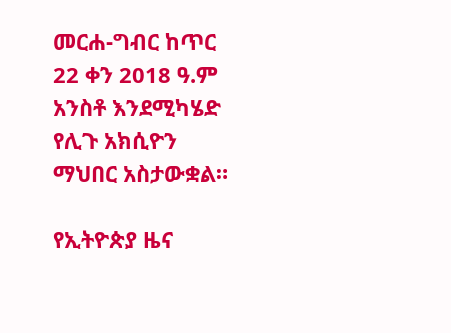መርሐ-ግብር ከጥር 22 ቀን 2018 ዓ.ም አንስቶ እንደሚካሄድ የሊጉ አክሲዮን ማህበር አስታውቋል።

የኢትዮጵያ ዜና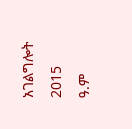አገልግሎት
2015
ዓ.ም